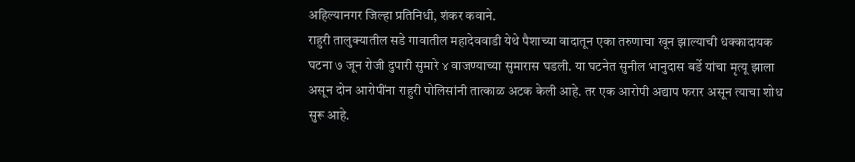अहिल्यानगर जिल्हा प्रतिनिधी, शंकर कवाने.
राहुरी तालुक्यातील सडे गावातील महादेववाडी येथे पैशाच्या वादातून एका तरुणाचा खून झाल्याची धक्कादायक घटना ७ जून रोजी दुपारी सुमारे ४ वाजण्याच्या सुमारास घडली. या घटनेत सुनील भानुदास बर्डे यांचा मृत्यू झाला असून दोन आरोपींना राहुरी पोलिसांनी तात्काळ अटक केली आहे. तर एक आरोपी अद्याप फरार असून त्याचा शोध सुरू आहे.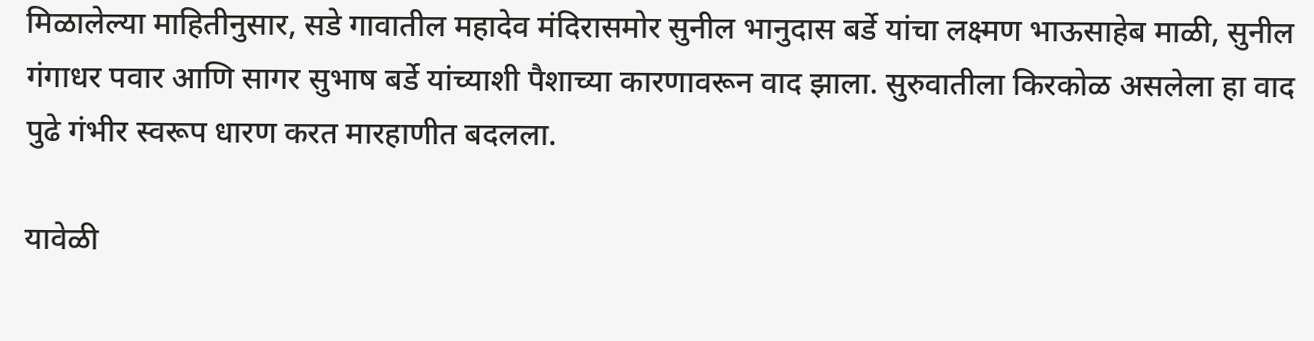मिळालेल्या माहितीनुसार, सडे गावातील महादेव मंदिरासमोर सुनील भानुदास बर्डे यांचा लक्ष्मण भाऊसाहेब माळी, सुनील गंगाधर पवार आणि सागर सुभाष बर्डे यांच्याशी पैशाच्या कारणावरून वाद झाला. सुरुवातीला किरकोळ असलेला हा वाद पुढे गंभीर स्वरूप धारण करत मारहाणीत बदलला.

यावेळी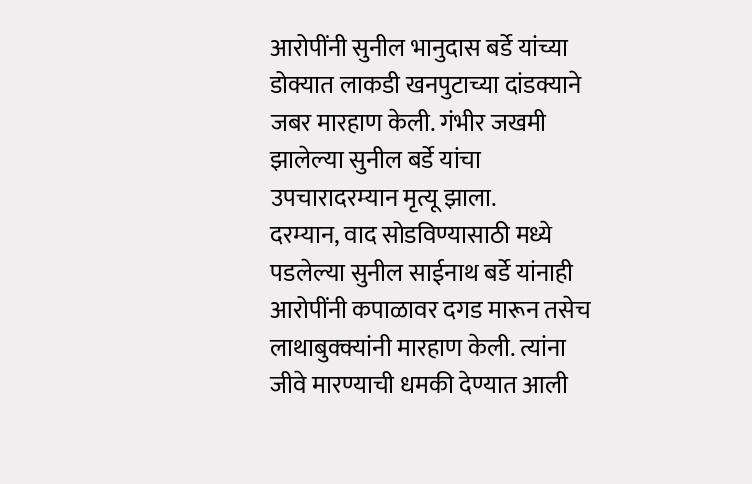आरोपींनी सुनील भानुदास बर्डे यांच्या डोक्यात लाकडी खनपुटाच्या दांडक्याने जबर मारहाण केली. गंभीर जखमी झालेल्या सुनील बर्डे यांचा उपचारादरम्यान मृत्यू झाला.
दरम्यान, वाद सोडविण्यासाठी मध्ये पडलेल्या सुनील साईनाथ बर्डे यांनाही आरोपींनी कपाळावर दगड मारून तसेच लाथाबुक्क्यांनी मारहाण केली. त्यांना जीवे मारण्याची धमकी देण्यात आली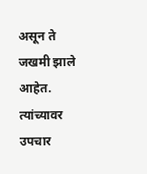असून ते जखमी झाले आहेत. त्यांच्यावर उपचार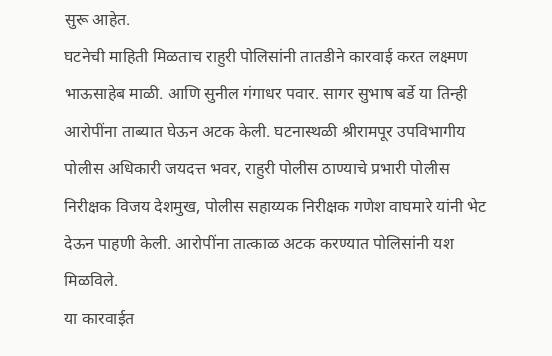सुरू आहेत.
घटनेची माहिती मिळताच राहुरी पोलिसांनी तातडीने कारवाई करत लक्ष्मण भाऊसाहेब माळी. आणि सुनील गंगाधर पवार. सागर सुभाष बर्डे या तिन्ही आरोपींना ताब्यात घेऊन अटक केली. घटनास्थळी श्रीरामपूर उपविभागीय पोलीस अधिकारी जयदत्त भवर, राहुरी पोलीस ठाण्याचे प्रभारी पोलीस निरीक्षक विजय देशमुख, पोलीस सहाय्यक निरीक्षक गणेश वाघमारे यांनी भेट देऊन पाहणी केली. आरोपींना तात्काळ अटक करण्यात पोलिसांनी यश मिळविले.
या कारवाईत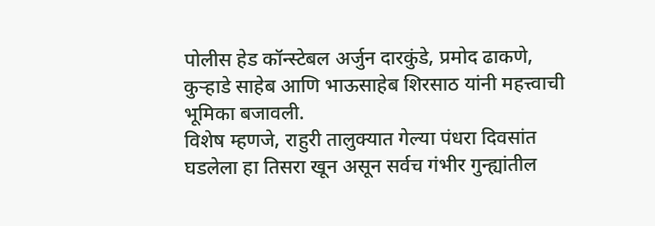पोलीस हेड कॉन्स्टेबल अर्जुन दारकुंडे, प्रमोद ढाकणे, कुऱ्हाडे साहेब आणि भाऊसाहेब शिरसाठ यांनी महत्त्वाची भूमिका बजावली.
विशेष म्हणजे, राहुरी तालुक्यात गेल्या पंधरा दिवसांत घडलेला हा तिसरा खून असून सर्वच गंभीर गुन्ह्यांतील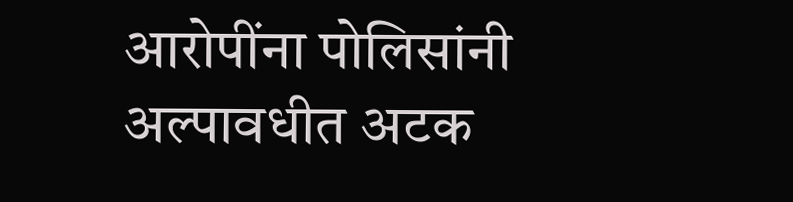आरोपींना पोलिसांनी अल्पावधीत अटक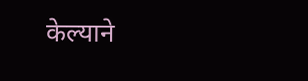केल्याने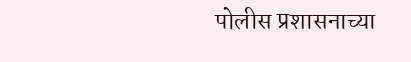पोलीस प्रशासनाच्या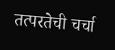तत्परतेची चर्चा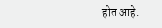होत आहे.